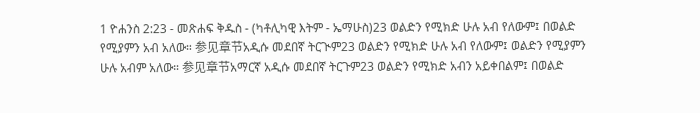1 ዮሐንስ 2:23 - መጽሐፍ ቅዱስ - (ካቶሊካዊ እትም - ኤማሁስ)23 ወልድን የሚክድ ሁሉ አብ የለውም፤ በወልድ የሚያምን አብ አለው። 参见章节አዲሱ መደበኛ ትርጒም23 ወልድን የሚክድ ሁሉ አብ የለውም፤ ወልድን የሚያምን ሁሉ አብም አለው። 参见章节አማርኛ አዲሱ መደበኛ ትርጉም23 ወልድን የሚክድ አብን አይቀበልም፤ በወልድ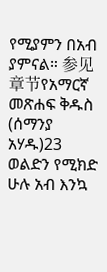የሚያምን በአብ ያምናል። 参见章节የአማርኛ መጽሐፍ ቅዱስ (ሰማንያ አሃዱ)23 ወልድን የሚክድ ሁሉ አብ እንኳ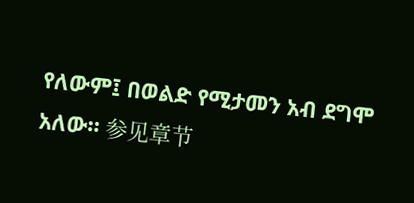የለውም፤ በወልድ የሚታመን አብ ደግሞ አለው። 参见章节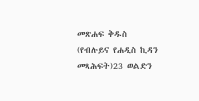መጽሐፍ ቅዱስ (የብሉይና የሐዲስ ኪዳን መጻሕፍት)23 ወልድን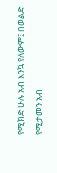የሚክድ ሁሉ አብ እንኳ የለውም፤ በወልድ የሚታመን አብ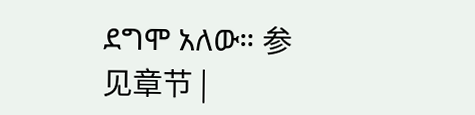ደግሞ አለው። 参见章节 |